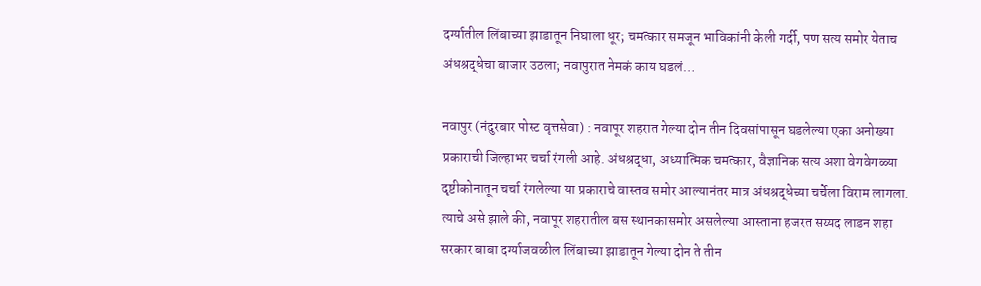दर्ग्यातील लिंबाच्या झाडातून निघाला धूर; चमत्कार समजून भाविकांनी केली गर्दी, पण सत्य समोर येताच अंधश्रद्धेचा बाजार उठला; नवापुरात नेमकं काय घडलं…

नवापुर (नंदुरबार पोस्ट वृत्तसेवा) : नवापूर शहरात गेल्या दोन तीन दिवसांपासून घडलेल्या एका अनोख्या प्रकाराची जिल्हाभर चर्चा रंगली आहे. अंधश्रद्धा, अध्यात्मिक चमत्कार, वैज्ञानिक सत्य अशा वेगवेगळ्या दृष्टीकोनातून चर्चा रंगलेल्या या प्रकाराचे वास्तव समोर आल्यानंतर मात्र अंधश्रद्धेच्या चर्चेला विराम लागला.
त्याचे असे झाले की, नवापूर शहरातील बस स्थानकासमोर असलेल्या आस्ताना हजरत सय्यद लाडन शहा सरकार बाबा दर्ग्याजवळील लिंबाच्या झाडातून गेल्या दोन ते तीन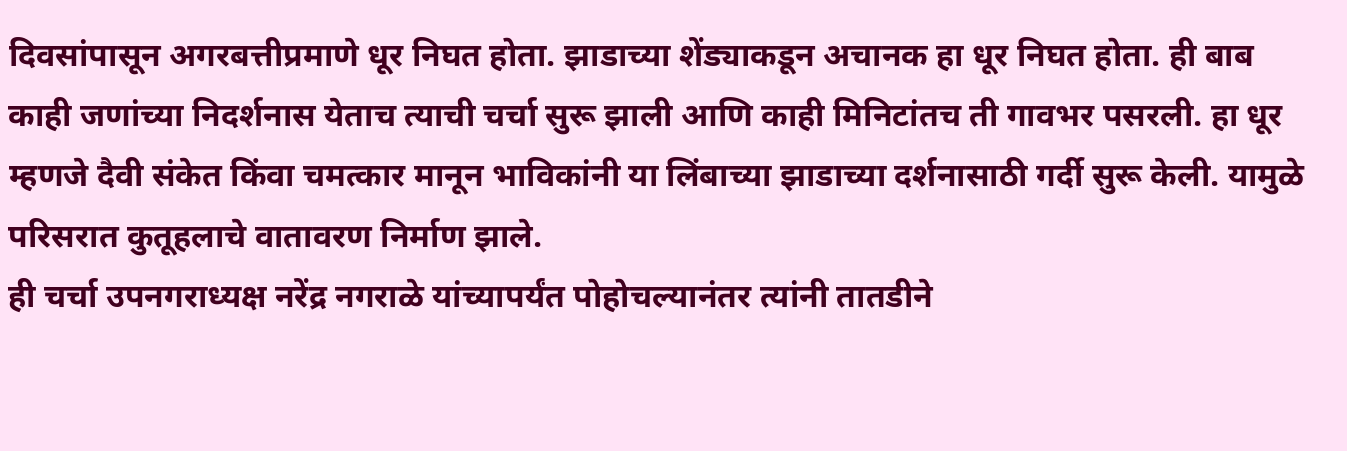दिवसांपासून अगरबत्तीप्रमाणे धूर निघत होता. झाडाच्या शेंड्याकडून अचानक हा धूर निघत होता. ही बाब काही जणांच्या निदर्शनास येताच त्याची चर्चा सुरू झाली आणि काही मिनिटांतच ती गावभर पसरली. हा धूर म्हणजे दैवी संकेत किंवा चमत्कार मानून भाविकांनी या लिंबाच्या झाडाच्या दर्शनासाठी गर्दी सुरू केली. यामुळे परिसरात कुतूहलाचे वातावरण निर्माण झाले.
ही चर्चा उपनगराध्यक्ष नरेंद्र नगराळे यांच्यापर्यंत पोहोचल्यानंतर त्यांनी तातडीने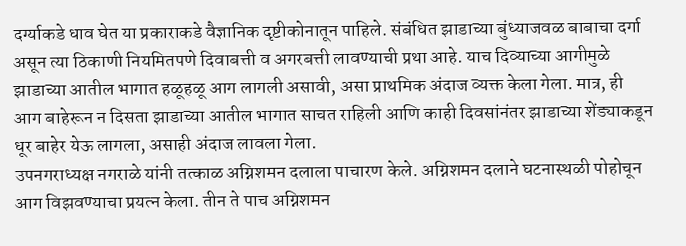दर्ग्याकडे धाव घेत या प्रकाराकडे वैज्ञानिक दृष्टीकोनातून पाहिले. संबंधित झाडाच्या बुंध्याजवळ बाबाचा दर्गा असून त्या ठिकाणी नियमितपणे दिवाबत्ती व अगरबत्ती लावण्याची प्रथा आहे. याच दिव्याच्या आगीमुळे झाडाच्या आतील भागात हळूहळू आग लागली असावी, असा प्राथमिक अंदाज व्यक्त केला गेला. मात्र, ही आग बाहेरून न दिसता झाडाच्या आतील भागात साचत राहिली आणि काही दिवसांनंतर झाडाच्या शेंड्याकडून धूर बाहेर येऊ लागला, असाही अंदाज लावला गेला.
उपनगराध्यक्ष नगराळे यांनी तत्काळ अग्निशमन दलाला पाचारण केले. अग्निशमन दलाने घटनास्थळी पोहोचून आग विझवण्याचा प्रयत्न केला. तीन ते पाच अग्निशमन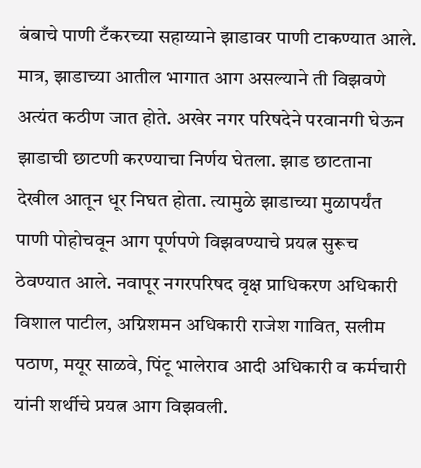बंबाचे पाणी टँकरच्या सहाय्याने झाडावर पाणी टाकण्यात आले. मात्र, झाडाच्या आतील भागात आग असल्याने ती विझवणे अत्यंत कठीण जात होते. अखेर नगर परिषदेने परवानगी घेऊन झाडाची छाटणी करण्याचा निर्णय घेतला. झाड छाटताना देखील आतून धूर निघत होता. त्यामुळे झाडाच्या मुळापर्यंत पाणी पोहोचवून आग पूर्णपणे विझवण्याचे प्रयत्न सुरूच ठेवण्यात आले. नवापूर नगरपरिषद वृक्ष प्राधिकरण अधिकारी विशाल पाटील, अग्निशमन अधिकारी राजेश गावित, सलीम पठाण, मयूर साळवे, पिंटू भालेराव आदी अधिकारी व कर्मचारी यांनी शर्थीचे प्रयत्न आग विझवली.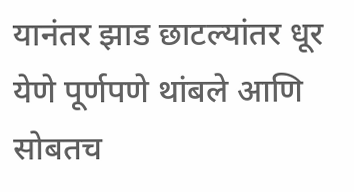यानंतर झाड छाटल्यांतर धूर येणे पूर्णपणे थांबले आणि सोबतच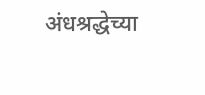अंधश्रद्धेच्या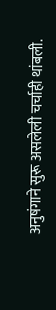अनुषंगाने सुरू असलेली चर्चाही थांबली.